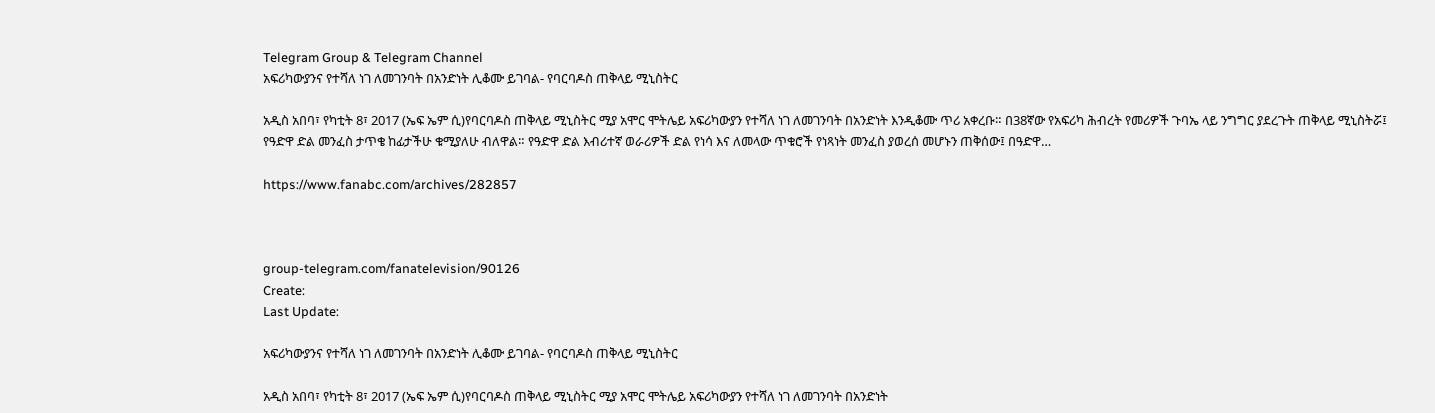Telegram Group & Telegram Channel
አፍሪካውያንና የተሻለ ነገ ለመገንባት በአንድነት ሊቆሙ ይገባል- የባርባዶስ ጠቅላይ ሚኒስትር

አዲስ አበባ፣ የካቲት 8፣ 2017 (ኤፍ ኤም ሲ)የባርባዶስ ጠቅላይ ሚኒስትር ሚያ አሞር ሞትሌይ አፍሪካውያን የተሻለ ነገ ለመገንባት በአንድነት እንዲቆሙ ጥሪ አቀረቡ። በ38ኛው የአፍሪካ ሕብረት የመሪዎች ጉባኤ ላይ ንግግር ያደረጉት ጠቅላይ ሚኒስትሯ፤ የዓድዋ ድል መንፈስ ታጥቄ ከፊታችሁ ቁሚያለሁ ብለዋል። የዓድዋ ድል እብሪተኛ ወራሪዎች ድል የነሳ እና ለመላው ጥቁሮች የነጻነት መንፈስ ያወረሰ መሆኑን ጠቅሰው፤ በዓድዋ…

https://www.fanabc.com/archives/282857



group-telegram.com/fanatelevision/90126
Create:
Last Update:

አፍሪካውያንና የተሻለ ነገ ለመገንባት በአንድነት ሊቆሙ ይገባል- የባርባዶስ ጠቅላይ ሚኒስትር

አዲስ አበባ፣ የካቲት 8፣ 2017 (ኤፍ ኤም ሲ)የባርባዶስ ጠቅላይ ሚኒስትር ሚያ አሞር ሞትሌይ አፍሪካውያን የተሻለ ነገ ለመገንባት በአንድነት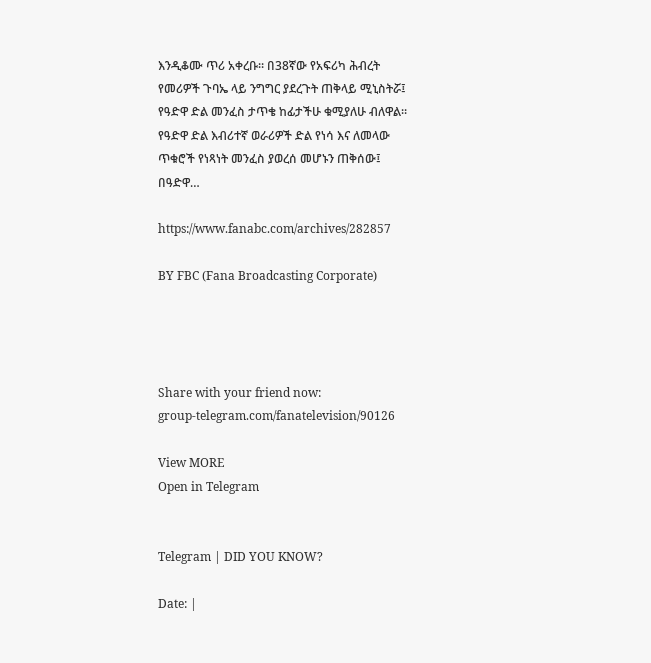እንዲቆሙ ጥሪ አቀረቡ። በ38ኛው የአፍሪካ ሕብረት የመሪዎች ጉባኤ ላይ ንግግር ያደረጉት ጠቅላይ ሚኒስትሯ፤ የዓድዋ ድል መንፈስ ታጥቄ ከፊታችሁ ቁሚያለሁ ብለዋል። የዓድዋ ድል እብሪተኛ ወራሪዎች ድል የነሳ እና ለመላው ጥቁሮች የነጻነት መንፈስ ያወረሰ መሆኑን ጠቅሰው፤ በዓድዋ…

https://www.fanabc.com/archives/282857

BY FBC (Fana Broadcasting Corporate)




Share with your friend now:
group-telegram.com/fanatelevision/90126

View MORE
Open in Telegram


Telegram | DID YOU KNOW?

Date: |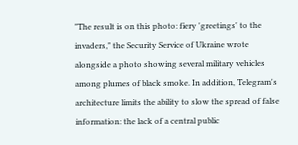"The result is on this photo: fiery 'greetings' to the invaders," the Security Service of Ukraine wrote alongside a photo showing several military vehicles among plumes of black smoke. In addition, Telegram's architecture limits the ability to slow the spread of false information: the lack of a central public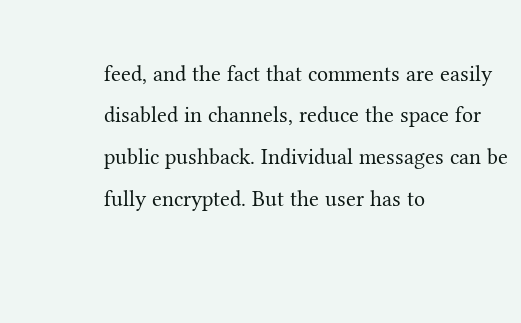feed, and the fact that comments are easily disabled in channels, reduce the space for public pushback. Individual messages can be fully encrypted. But the user has to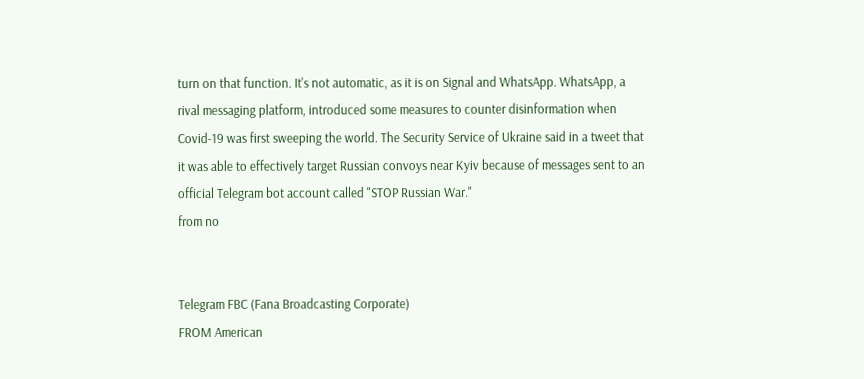turn on that function. It's not automatic, as it is on Signal and WhatsApp. WhatsApp, a rival messaging platform, introduced some measures to counter disinformation when Covid-19 was first sweeping the world. The Security Service of Ukraine said in a tweet that it was able to effectively target Russian convoys near Kyiv because of messages sent to an official Telegram bot account called "STOP Russian War."
from no


Telegram FBC (Fana Broadcasting Corporate)
FROM American